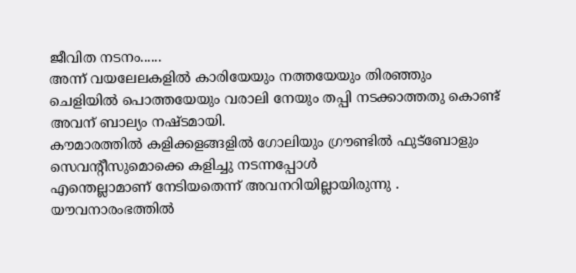ജീവിത നടനം......
അന്ന് വയലേലകളിൽ കാരിയേയും നത്തയേയും തിരഞ്ഞും
ചെളിയിൽ പൊത്തയേയും വരാലി നേയും തപ്പി നടക്കാത്തതു കൊണ്ട്
അവന് ബാല്യം നഷ്ടമായി.
കൗമാരത്തിൽ കളിക്കളങ്ങളിൽ ഗോലിയും ഗ്രൗണ്ടിൽ ഫുട്ബോളും
സെവന്റീസുമൊക്കെ കളിച്ചു നടന്നപ്പോൾ
എന്തെല്ലാമാണ് നേടിയതെന്ന് അവനറിയില്ലായിരുന്നു .
യൗവനാരംഭത്തിൽ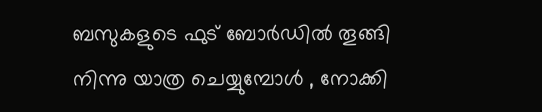ബസുകളുടെ ഫുട് ബോർഡിൽ തൂങ്ങി
നിന്നു യാത്ര ചെയ്യുമ്പോൾ , നോക്കി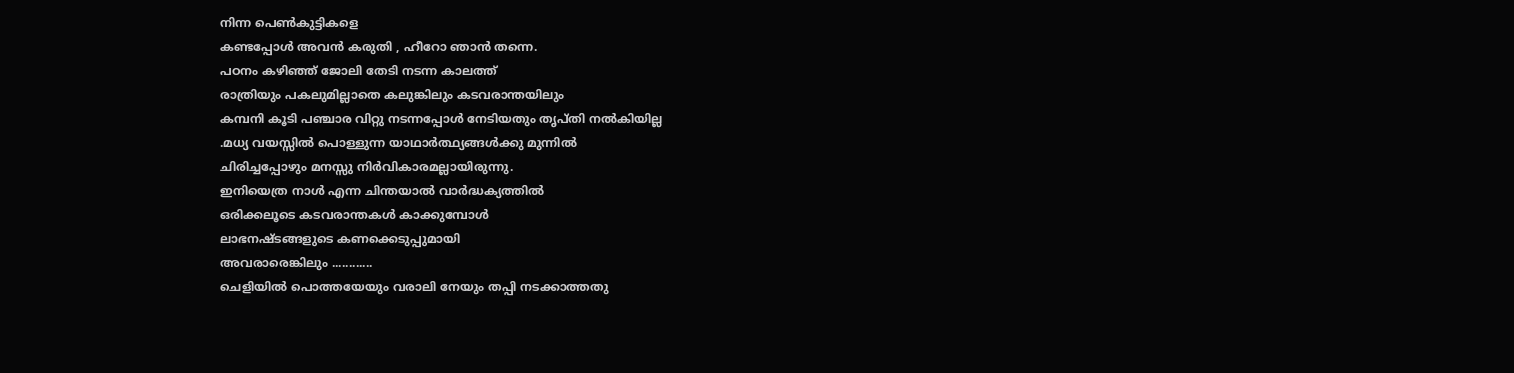നിന്ന പെൺകുട്ടികളെ
കണ്ടപ്പോൾ അവൻ കരുതി , ഹീറോ ഞാൻ തന്നെ.
പഠനം കഴിഞ്ഞ് ജോലി തേടി നടന്ന കാലത്ത്
രാത്രിയും പകലുമില്ലാതെ കലുങ്കിലും കടവരാന്തയിലും
കമ്പനി കൂടി പഞ്ചാര വിറ്റു നടന്നപ്പോൾ നേടിയതും തൃപ്തി നൽകിയില്ല
.മധ്യ വയസ്സിൽ പൊള്ളുന്ന യാഥാർത്ഥ്യങ്ങൾക്കു മുന്നിൽ
ചിരിച്ചപ്പോഴും മനസ്സു നിർവികാരമല്ലായിരുന്നു.
ഇനിയെത്ര നാൾ എന്ന ചിന്തയാൽ വാർദ്ധക്യത്തിൽ
ഒരിക്കലൂടെ കടവരാന്തകൾ കാക്കുമ്പോൾ
ലാഭനഷ്ടങ്ങളുടെ കണക്കെടുപ്പുമായി
അവരാരെങ്കിലും ............
ചെളിയിൽ പൊത്തയേയും വരാലി നേയും തപ്പി നടക്കാത്തതു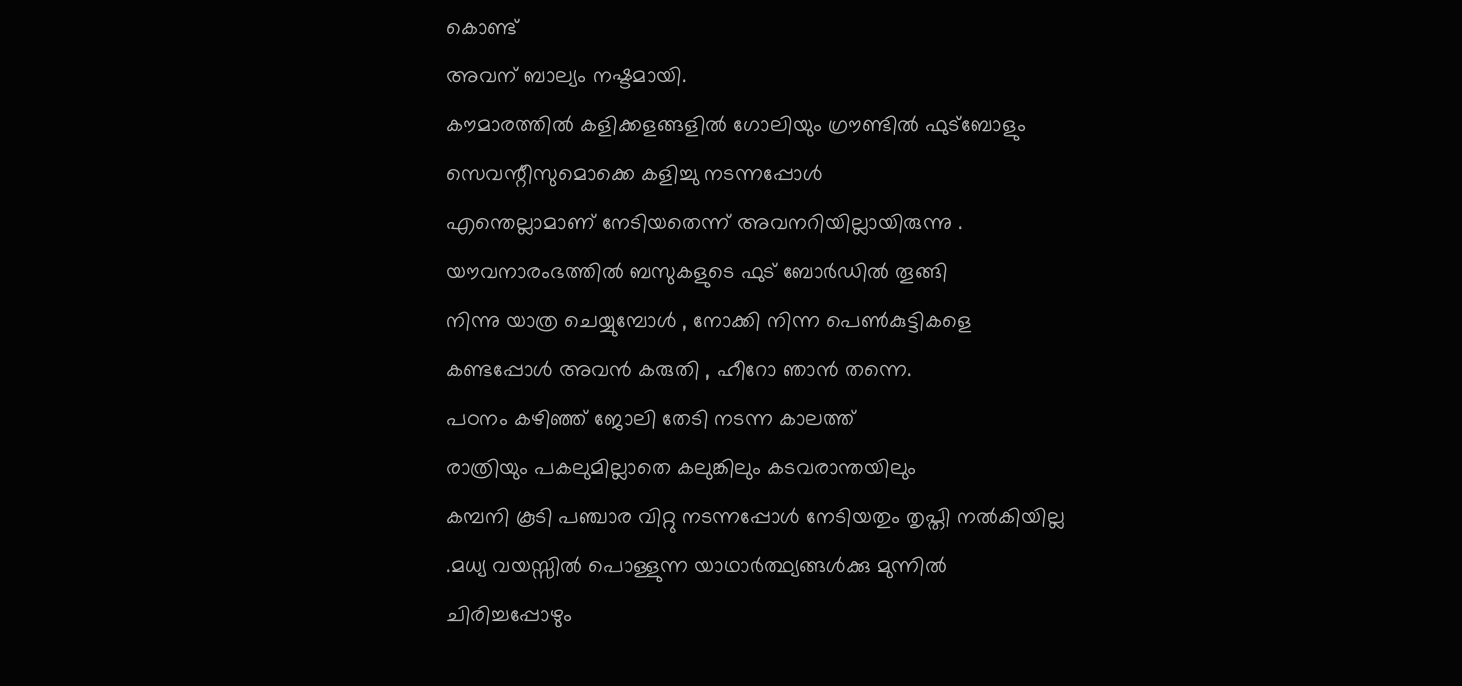കൊണ്ട്
അവന് ബാല്യം നഷ്ടമായി.
കൗമാരത്തിൽ കളിക്കളങ്ങളിൽ ഗോലിയും ഗ്രൗണ്ടിൽ ഫുട്ബോളും
സെവന്റീസുമൊക്കെ കളിച്ചു നടന്നപ്പോൾ
എന്തെല്ലാമാണ് നേടിയതെന്ന് അവനറിയില്ലായിരുന്നു .
യൗവനാരംഭത്തിൽ ബസുകളുടെ ഫുട് ബോർഡിൽ തൂങ്ങി
നിന്നു യാത്ര ചെയ്യുമ്പോൾ , നോക്കി നിന്ന പെൺകുട്ടികളെ
കണ്ടപ്പോൾ അവൻ കരുതി , ഹീറോ ഞാൻ തന്നെ.
പഠനം കഴിഞ്ഞ് ജോലി തേടി നടന്ന കാലത്ത്
രാത്രിയും പകലുമില്ലാതെ കലുങ്കിലും കടവരാന്തയിലും
കമ്പനി കൂടി പഞ്ചാര വിറ്റു നടന്നപ്പോൾ നേടിയതും തൃപ്തി നൽകിയില്ല
.മധ്യ വയസ്സിൽ പൊള്ളുന്ന യാഥാർത്ഥ്യങ്ങൾക്കു മുന്നിൽ
ചിരിച്ചപ്പോഴും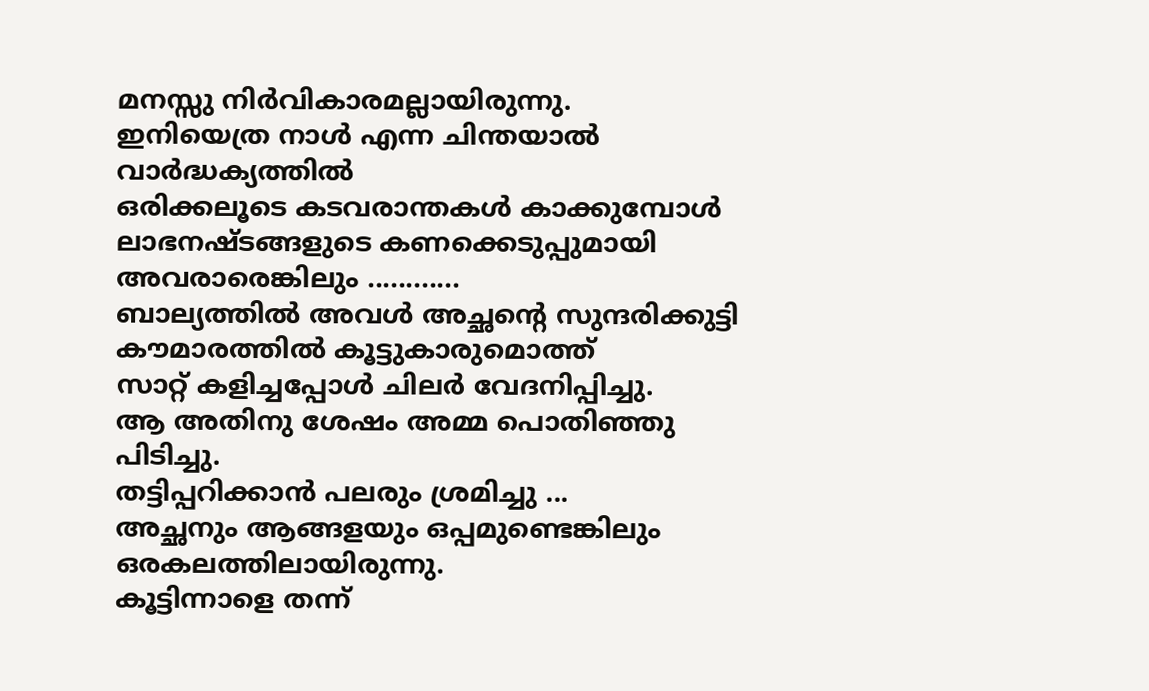മനസ്സു നിർവികാരമല്ലായിരുന്നു.
ഇനിയെത്ര നാൾ എന്ന ചിന്തയാൽ വാർദ്ധക്യത്തിൽ
ഒരിക്കലൂടെ കടവരാന്തകൾ കാക്കുമ്പോൾ
ലാഭനഷ്ടങ്ങളുടെ കണക്കെടുപ്പുമായി
അവരാരെങ്കിലും ............
ബാല്യത്തിൽ അവൾ അച്ഛന്റെ സുന്ദരിക്കുട്ടി
കൗമാരത്തിൽ കൂട്ടുകാരുമൊത്ത്
സാറ്റ് കളിച്ചപ്പോൾ ചിലർ വേദനിപ്പിച്ചു.
ആ അതിനു ശേഷം അമ്മ പൊതിഞ്ഞു പിടിച്ചു.
തട്ടിപ്പറിക്കാൻ പലരും ശ്രമിച്ചു ...
അച്ഛനും ആങ്ങളയും ഒപ്പമുണ്ടെങ്കിലും
ഒരകലത്തിലായിരുന്നു.
കൂട്ടിന്നാളെ തന്ന്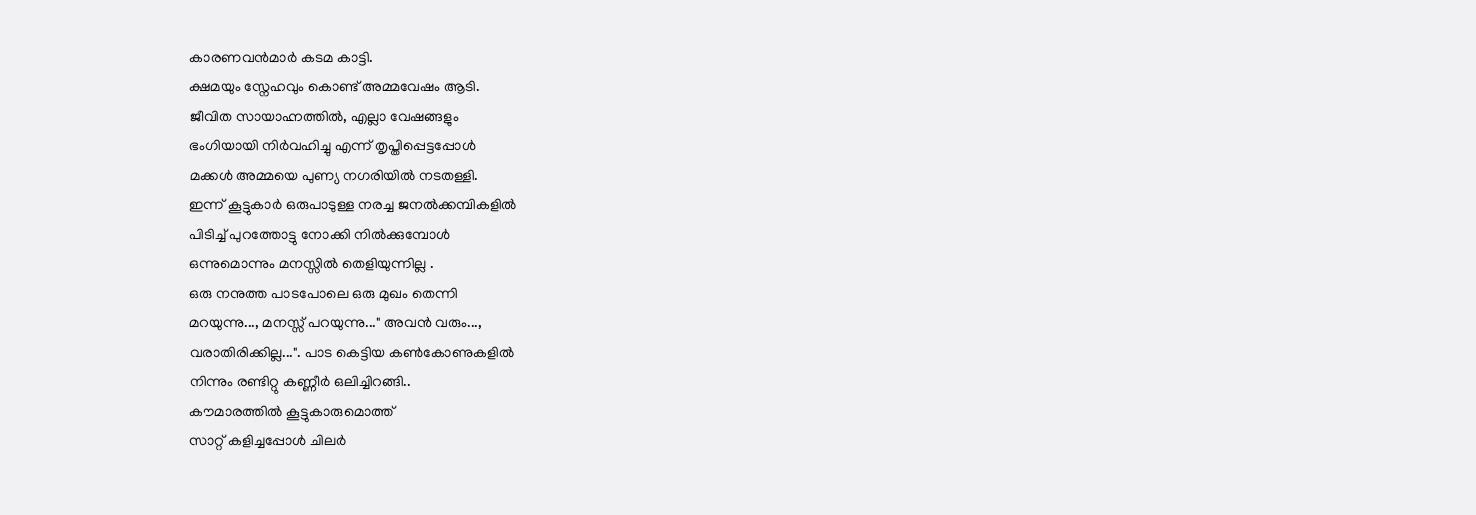കാരണവൻമാർ കടമ കാട്ടി.
ക്ഷമയും സ്നേഹവും കൊണ്ട് അമ്മവേഷം ആടി.
ജീവിത സായാഹ്നത്തിൽ, എല്ലാ വേഷങ്ങളും
ഭംഗിയായി നിർവഹിച്ചു എന്ന് തൃപ്തിപ്പെട്ടപ്പോൾ
മക്കൾ അമ്മയെ പുണ്യ നഗരിയിൽ നടതള്ളി.
ഇന്ന് കൂട്ടുകാർ ഒരുപാടുള്ള നരച്ച ജനൽക്കമ്പികളിൽ
പിടിച്ച് പുറത്തോട്ടു നോക്കി നിൽക്കുമ്പോൾ
ഒന്നുമൊന്നും മനസ്സിൽ തെളിയുന്നില്ല .
ഒരു നനുത്ത പാsപോലെ ഒരു മുഖം തെന്നി
മറയുന്നു..., മനസ്സ് പറയുന്നു..." അവൻ വരും...,
വരാതിരിക്കില്ല...". പാട കെട്ടിയ കൺകോണുകളിൽ
നിന്നും രണ്ടിറ്റു കണ്ണീർ ഒലിച്ചിറങ്ങി..
കൗമാരത്തിൽ കൂട്ടുകാരുമൊത്ത്
സാറ്റ് കളിച്ചപ്പോൾ ചിലർ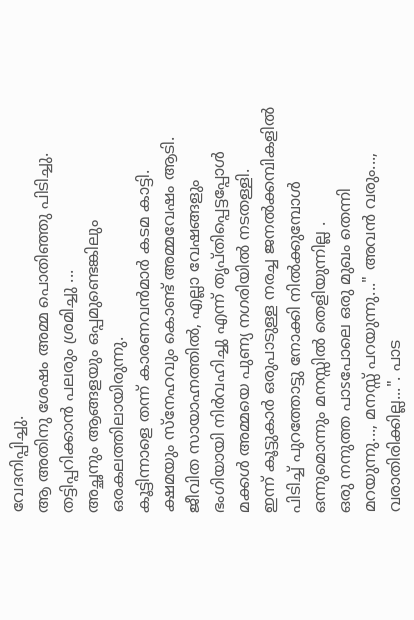വേദനിപ്പിച്ചു.
ആ അതിനു ശേഷം അമ്മ പൊതിഞ്ഞു പിടിച്ചു.
തട്ടിപ്പറിക്കാൻ പലരും ശ്രമിച്ചു ...
അച്ഛനും ആങ്ങളയും ഒപ്പമുണ്ടെങ്കിലും
ഒരകലത്തിലായിരുന്നു.
കൂട്ടിന്നാളെ തന്ന് കാരണവൻമാർ കടമ കാട്ടി.
ക്ഷമയും സ്നേഹവും കൊണ്ട് അമ്മവേഷം ആടി.
ജീവിത സായാഹ്നത്തിൽ, എല്ലാ വേഷങ്ങളും
ഭംഗിയായി നിർവഹിച്ചു എന്ന് തൃപ്തിപ്പെട്ടപ്പോൾ
മക്കൾ അമ്മയെ പുണ്യ നഗരിയിൽ നടതള്ളി.
ഇന്ന് കൂട്ടുകാർ ഒരുപാടുള്ള നരച്ച ജനൽക്കമ്പികളിൽ
പിടിച്ച് പുറത്തോട്ടു നോക്കി നിൽക്കുമ്പോൾ
ഒന്നുമൊന്നും മനസ്സിൽ തെളിയുന്നില്ല .
ഒരു നനുത്ത പാsപോലെ ഒരു മുഖം തെന്നി
മറയുന്നു..., മനസ്സ് പറയുന്നു..." അവൻ വരും...,
വരാതിരിക്കില്ല...". പാട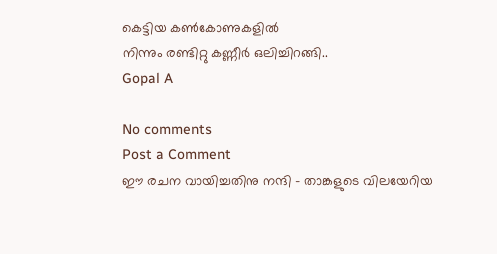കെട്ടിയ കൺകോണുകളിൽ
നിന്നും രണ്ടിറ്റു കണ്ണീർ ഒലിച്ചിറങ്ങി..
Gopal A

No comments
Post a Comment
ഈ രചന വായിച്ചതിനു നന്ദി - താങ്കളുടെ വിലയേറിയ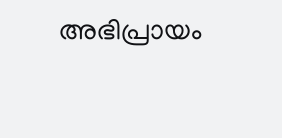അഭിപ്രായം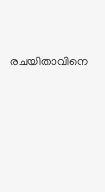രചയിതാവിനെ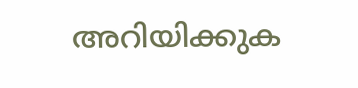അറിയിക്കുക